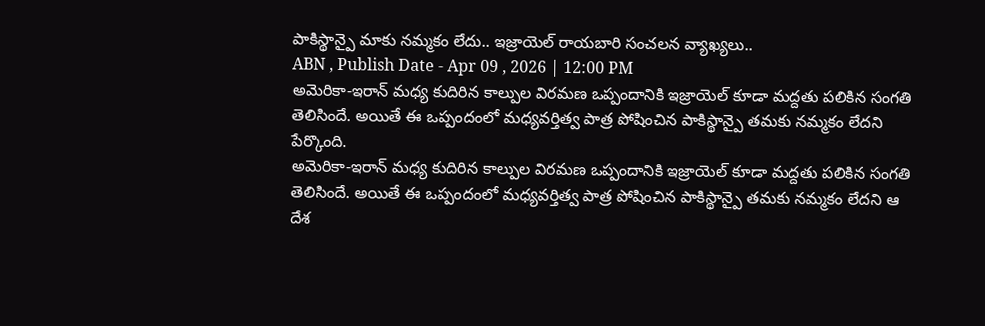పాకిస్థాన్పై మాకు నమ్మకం లేదు.. ఇజ్రాయెల్ రాయబారి సంచలన వ్యాఖ్యలు..
ABN , Publish Date - Apr 09 , 2026 | 12:00 PM
అమెరికా-ఇరాన్ మధ్య కుదిరిన కాల్పుల విరమణ ఒప్పందానికి ఇజ్రాయెల్ కూడా మద్దతు పలికిన సంగతి తెలిసిందే. అయితే ఈ ఒప్పందంలో మధ్యవర్తిత్వ పాత్ర పోషించిన పాకిస్థాన్పై తమకు నమ్మకం లేదని పేర్కొంది.
అమెరికా-ఇరాన్ మధ్య కుదిరిన కాల్పుల విరమణ ఒప్పందానికి ఇజ్రాయెల్ కూడా మద్దతు పలికిన సంగతి తెలిసిందే. అయితే ఈ ఒప్పందంలో మధ్యవర్తిత్వ పాత్ర పోషించిన పాకిస్థాన్పై తమకు నమ్మకం లేదని ఆ దేశ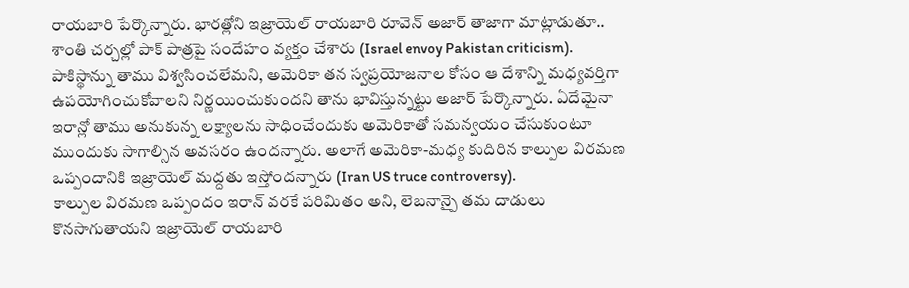రాయబారి పేర్కొన్నారు. భారత్లోని ఇజ్రాయెల్ రాయబారి రూవెన్ అజార్ తాజాగా మాట్లాడుతూ.. శాంతి చర్చల్లో పాక్ పాత్రపై సందేహం వ్యక్తం చేశారు (Israel envoy Pakistan criticism).
పాకిస్థాన్ను తాము విశ్వసించలేమని, అమెరికా తన స్వప్రయోజనాల కోసం ఆ దేశాన్ని మధ్యవర్తిగా ఉపయోగించుకోవాలని నిర్ణయించుకుందని తాను భావిస్తున్నట్టు అజార్ పేర్కొన్నారు. ఏదేమైనా ఇరాన్లో తాము అనుకున్న లక్ష్యాలను సాధించేందుకు అమెరికాతో సమన్వయం చేసుకుంటూ ముందుకు సాగాల్సిన అవసరం ఉందన్నారు. అలాగే అమెరికా-మధ్య కుదిరిన కాల్పుల విరమణ ఒప్పందానికి ఇజ్రాయెల్ మద్దతు ఇస్తోందన్నారు (Iran US truce controversy).
కాల్పుల విరమణ ఒప్పందం ఇరాన్ వరకే పరిమితం అని, లెబనాన్పై తమ దాడులు కొనసాగుతాయని ఇజ్రాయెల్ రాయబారి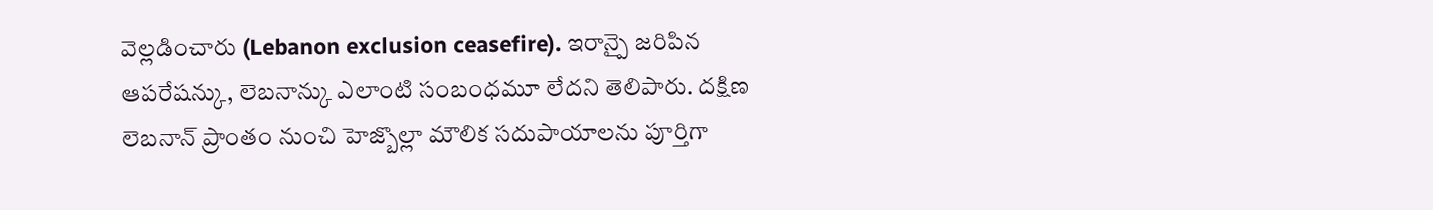వెల్లడించారు (Lebanon exclusion ceasefire). ఇరాన్పై జరిపిన ఆపరేషన్కు, లెబనాన్కు ఎలాంటి సంబంధమూ లేదని తెలిపారు. దక్షిణ లెబనాన్ ప్రాంతం నుంచి హెజ్బొల్లా మౌలిక సదుపాయాలను పూర్తిగా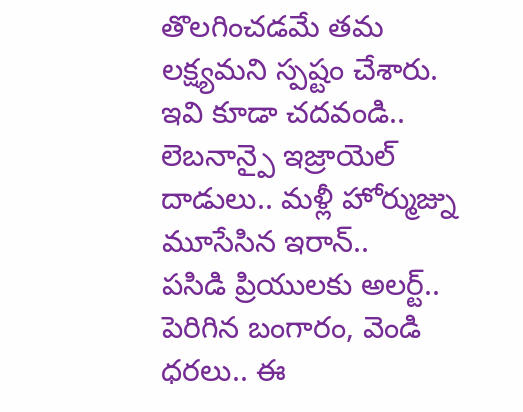తొలగించడమే తమ లక్ష్యమని స్పష్టం చేశారు.
ఇవి కూడా చదవండి..
లెబనాన్పై ఇజ్రాయెల్ దాడులు.. మళ్లీ హోర్ముజ్ను మూసేసిన ఇరాన్..
పసిడి ప్రియులకు అలర్ట్.. పెరిగిన బంగారం, వెండి ధరలు.. ఈ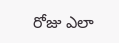రోజు ఎలా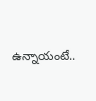ఉన్నాయంటే..